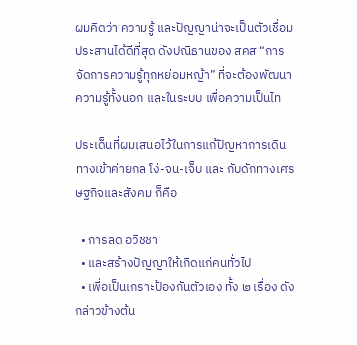ผมคิดว่า ความรู้ และปัญญาน่าจะเป็นตัวเชื่อมประสานได้ดีที่สุด ดังปณิธานของ สคส “การจัดการความรู้ทุกหย่อมหญ้า” ที่จะต้องพัฒนาความรู้ทั้งนอก และในระบบ เพื่อความเป็นไท

ประเด็นที่ผมเสนอไว้ในการแก้ปัญหาการเดินทางเข้าค่ายกล โง่-จน-เจ็บ และ กับดักทางเศรษฐกิจและสังคม ก็คือ

  • การลด อวิชชา
  • และสร้างปัญญาให้เกิดแก่คนทั่วไป
  • เพี่อเป็นเกราะป้องกันตัวเอง ทั้ง ๒ เรื่อง ดังกล่าวข้างต้น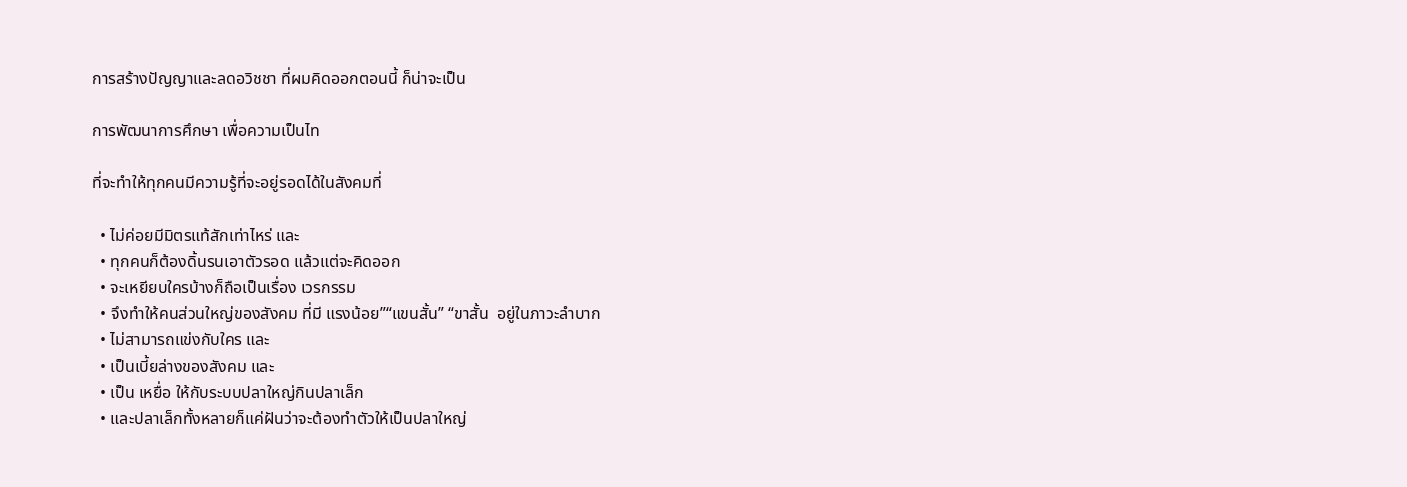การสร้างปัญญาและลดอวิชชา ที่ผมคิดออกตอนนี้ ก็น่าจะเป็น

การพัฒนาการศึกษา เพื่อความเป็นไท

ที่จะทำให้ทุกคนมีความรู้ที่จะอยู่รอดได้ในสังคมที่

  • ไม่ค่อยมีมิตรแท้สักเท่าไหร่ และ
  • ทุกคนก็ต้องดิ้นรนเอาตัวรอด แล้วแต่จะคิดออก
  • จะเหยียบใครบ้างก็ถือเป็นเรื่อง เวรกรรม
  • จึงทำให้คนส่วนใหญ่ของสังคม ที่มี แรงน้อย”“แขนสั้น” “ขาสั้น  อยู่ในภาวะลำบาก
  • ไม่สามารถแข่งกับใคร และ
  • เป็นเบี้ยล่างของสังคม และ
  • เป็น เหยื่อ ให้กับระบบปลาใหญ่กินปลาเล็ก
  • และปลาเล็กทั้งหลายก็แค่ฝันว่าจะต้องทำตัวให้เป็นปลาใหญ่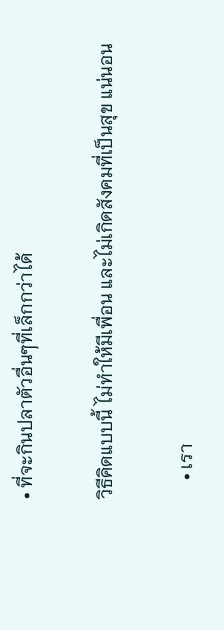• ที่จะกินปลาตัวอื่นๆที่เล็กกว่าได้

วิธีคิดแบบนี้ ไม่ทำให้มีเพื่อน และไม่เกิดสังคมที่เป็นสุข แน่นอน

    • เรา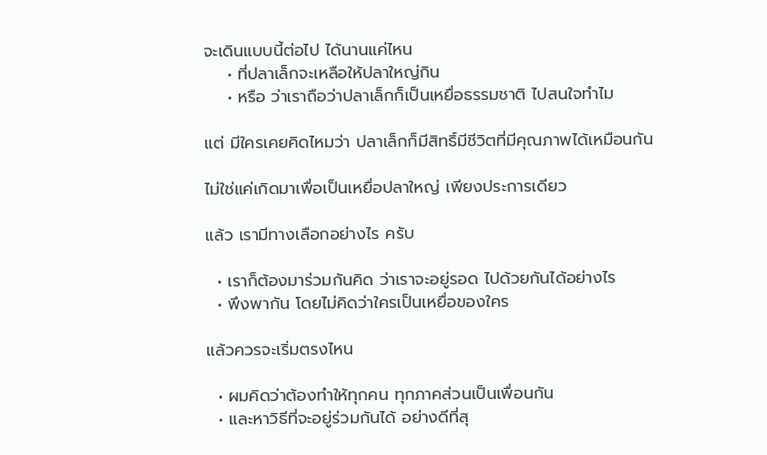จะเดินแบบนี้ต่อไป ได้นานแค่ไหน
    • ที่ปลาเล็กจะเหลือให้ปลาใหญ่กิน
    • หรือ ว่าเราถือว่าปลาเล็กก็เป็นเหยื่อธรรมชาติ ไปสนใจทำไม

แต่ มีใครเคยคิดไหมว่า ปลาเล็กก็มีสิทธิ์มีชีวิตที่มีคุณภาพได้เหมือนกัน

ไม่ใช่แค่เกิดมาเพื่อเป็นเหยื่อปลาใหญ่ เพียงประการเดียว

แล้ว เรามีทางเลือกอย่างไร ครับ

  • เราก็ต้องมาร่วมกันคิด ว่าเราจะอยู่รอด ไปด้วยกันได้อย่างไร
  • พึงพากัน โดยไม่คิดว่าใครเป็นเหยื่อของใคร

แล้วควรจะเริ่มตรงไหน

  • ผมคิดว่าต้องทำให้ทุกคน ทุกภาคส่วนเป็นเพื่อนกัน
  • และหาวิธีที่จะอยู่ร่วมกันได้ อย่างดีที่สุ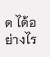ด ได้อย่างไร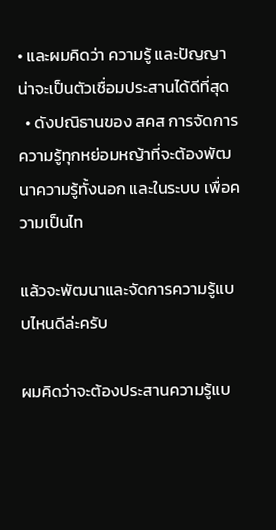• และผมคิดว่า ความรู้ และปัญญาน่าจะเป็นตัวเชื่อมประสานได้ดีที่สุด
  • ดังปณิธานของ สคส การจัดการความรู้ทุกหย่อมหญ้าที่จะต้องพัฒนาความรู้ทั้งนอก และในระบบ เพื่อความเป็นไท

แล้วจะพัฒนาและจัดการความรู้แบบไหนดีล่ะครับ

ผมคิดว่าจะต้องประสานความรู้แบ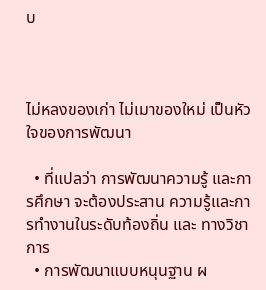บ



ไม่หลงของเก่า ไม่เมาของใหม่ เป็นหัวใจของการพัฒนา

  • ที่แปลว่า การพัฒนาความรู้ และการศึกษา จะต้องประสาน ความรู้และการทำงานในระดับท้องถิ่น และ ทางวิชาการ
  • การพัฒนาแบบหนุนฐาน ผ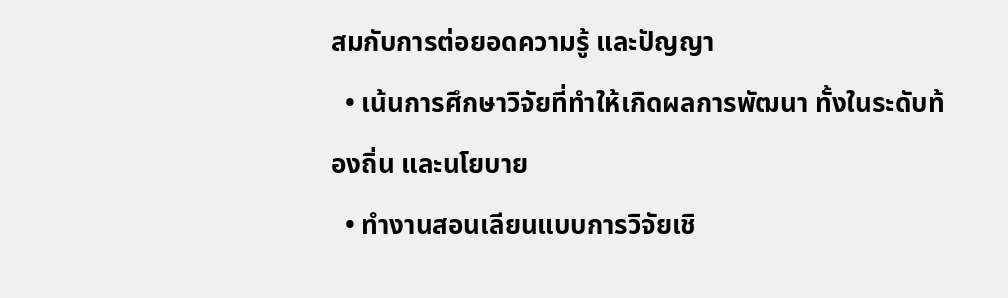สมกับการต่อยอดความรู้ และปัญญา
  • เน้นการศึกษาวิจัยที่ทำให้เกิดผลการพัฒนา ทั้งในระดับท้องถิ่น และนโยบาย
  • ทำงานสอนเลียนแบบการวิจัยเชิ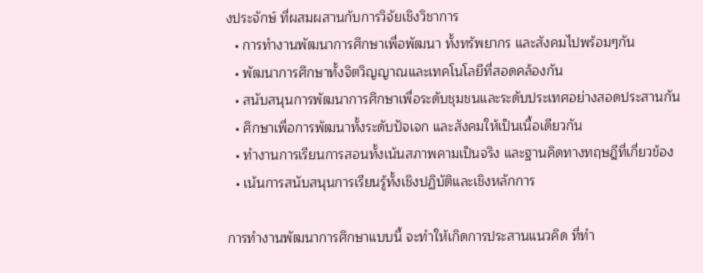งประจักษ์ ที่ผสมผสานกับการวิจัยเชิงวิชาการ
  • การทำงานพัฒนาการศึกษาเพื่อพัฒนา ทั้งทรัพยากร และสังคมไปพร้อมๆกัน
  • พัฒนาการศึกษาทั้งจิตวิญญาณและเทคโนโลยีที่สอดคล้องกัน
  • สนับสนุนการพัฒนาการศึกษาเพื่อระดับชุมชนและระดับประเทศอย่างสอดประสานกัน
  • ศึกษาเพื่อการพัฒนาทั้งระดับปัจเจก และสังคมให้เป็นเนื้อเดียวกัน
  • ทำงานการเรียนการสอนทั้งเน้นสภาพคามเป็นจริง และฐานคิดทางทฤษฎีที่เกี่ยวข้อง
  • เน้นการสนับสนุนการเรียนรู้ทั้งเชิงปฏิบัติและเชิงหลักการ

การทำงานพัฒนาการศึกษาแบบนี้ จะทำให้เกิดการประสานแนวคิด ที่ทำ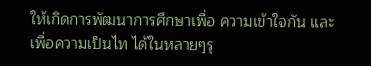ให้เกิดการพัฒนาการศึกษาเพื่อ ความเข้าใจกัน และเพื่อความเป็นไท ได้ในหลายๆรุ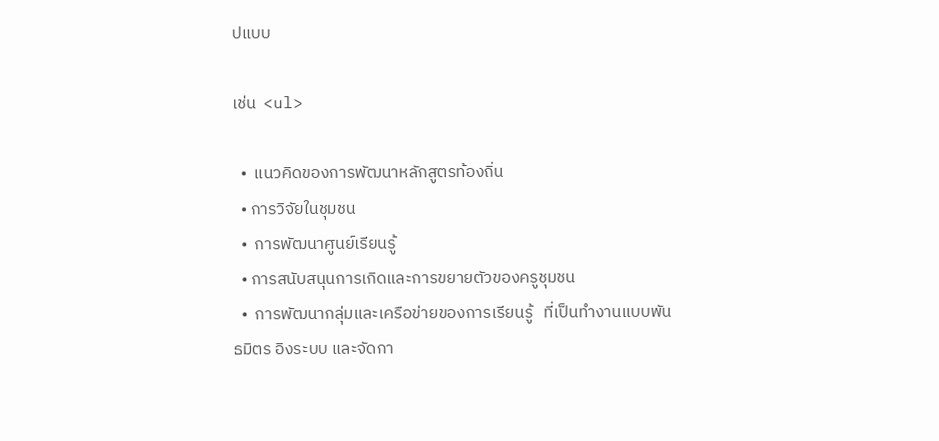ปแบบ

เช่น  <ul>

  •  แนวคิดของการพัฒนาหลักสูตรท้องถิ่น
  • การวิจัยในชุมชน
  •  การพัฒนาศูนย์เรียนรู้
  • การสนับสนุนการเกิดและการขยายตัวของครูชุมชน
  •  การพัฒนากลุ่มและเครือข่ายของการเรียนรู้   ที่เป็นทำงานแบบพันธมิตร อิงระบบ และจัดกา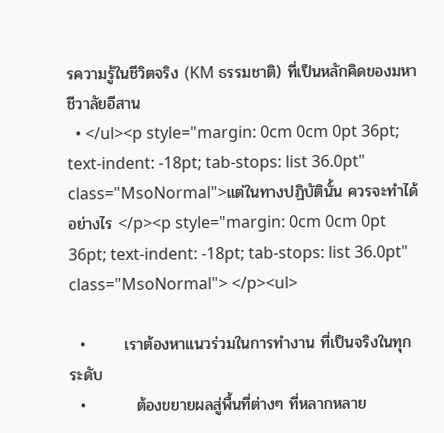รความรู้ในชีวิตจริง (KM ธรรมชาติ) ที่เป็นหลักคิดของมหาชีวาลัยอีสาน
  • </ul><p style="margin: 0cm 0cm 0pt 36pt; text-indent: -18pt; tab-stops: list 36.0pt" class="MsoNormal">แต่ในทางปฏิบัตินั้น ควรจะทำได้อย่างไร </p><p style="margin: 0cm 0cm 0pt 36pt; text-indent: -18pt; tab-stops: list 36.0pt" class="MsoNormal"> </p><ul>

  •       เราต้องหาแนวร่วมในการทำงาน ที่เป็นจริงในทุกระดับ
  •         ต้องขยายผลสู่พื้นที่ต่างๆ ที่หลากหลาย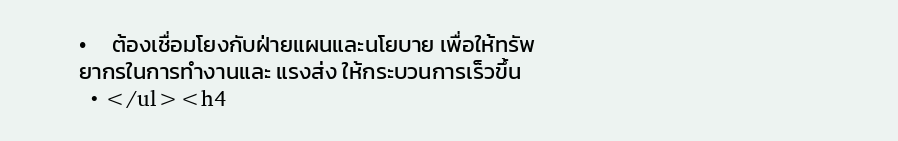•     ต้องเชื่อมโยงกับฝ่ายแผนและนโยบาย เพื่อให้ทรัพยากรในการทำงานและ แรงส่ง ให้กระบวนการเร็วขึ้น
  • </ul><h4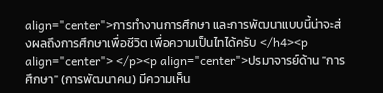align="center">การทำงานการศึกษา และการพัฒนาแบบนี้น่าจะส่งผลถึงการศึกษาเพื่อชีวิต เพื่อความเป็นไทได้ครับ </h4><p align="center"> </p><p align="center">ปรมาจารย์ด้าน "การศึกษา" (การพัฒนาคน) มีความเห็น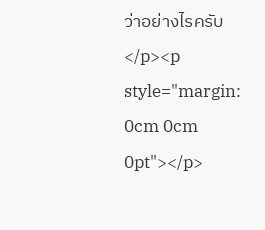ว่าอย่างไรครับ</p><p style="margin: 0cm 0cm 0pt"></p>